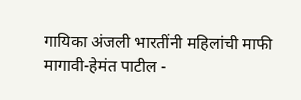गायिका अंजली भारतींनी महिलांची माफी मागावी-हेमंत पाटील -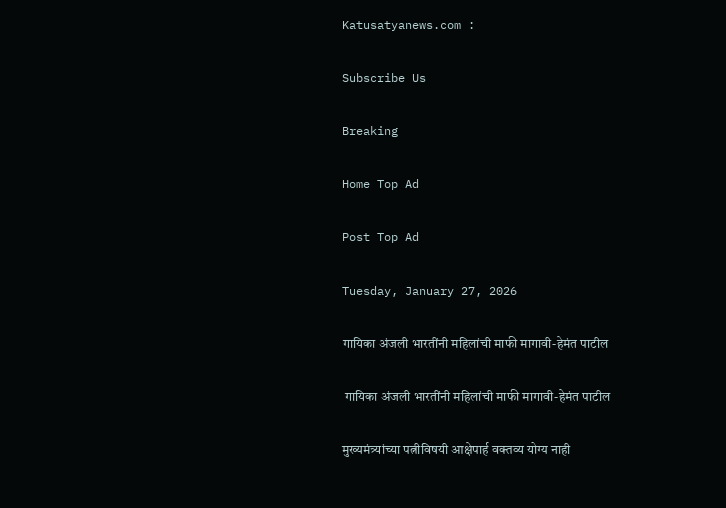Katusatyanews.com :

Subscribe Us

Breaking

Home Top Ad

Post Top Ad

Tuesday, January 27, 2026

गायिका अंजली भारतींनी महिलांची माफी मागावी-हेमंत पाटील

 गायिका अंजली भारतींनी महिलांची माफी मागावी-हेमंत पाटील

मुख्यमंत्र्यांच्या पत्नीविषयी आक्षेपार्ह वक्तव्य योग्य नाही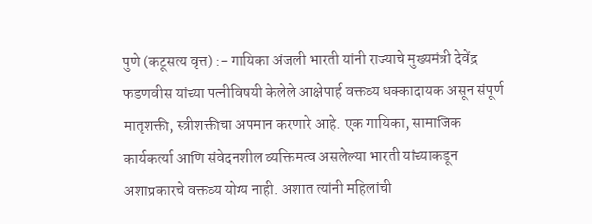पुणे (कटूसत्य वृत्त) :- गायिका अंजली भारती यांनी राज्याचे मुख्यमंत्री देवेंद्र फडणवीस यांच्या पत्नीविषयी केलेले आक्षेपार्ह वक्तव्य धक्कादायक असून संपूर्ण मातृशक्ती, स्त्रीशक्तीचा अपमान करणारे आहे. एक गायिका, सामाजिक कार्यकर्त्या आणि संवेदनशील व्यक्तिमत्व असलेल्या भारती यांच्याकडून अशाप्रकारचे वक्तव्य योग्य नाही. अशात त्यांनी महिलांची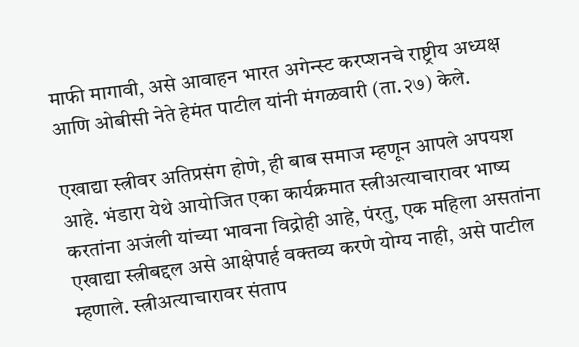माफी मागावी, असे आवाहन भारत अगेन्स्ट करप्शनचे राष्ट्रीय अध्यक्ष आणि ओबीसी नेते हेमंत पाटील यांनी मंगळवारी (ता.२७) केले.

एखाद्या स्त्रीवर अतिप्रसंग होणे, ही बाब समाज म्हणून आपले अपयश आहे. भंडारा येथे आयोजित एका कार्यक्रमात स्त्रीअत्याचारावर भाष्य करतांना अजंली यांच्या भावना विद्रोही आहे, पंरतु, एक महिला असतांना एखाद्या स्त्रीबद्दल असे आक्षेपार्ह वक्तव्य करणे योग्य नाही, असे पाटील म्हणाले. स्त्रीअत्याचारावर संताप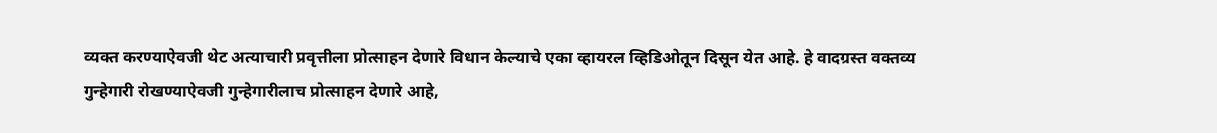व्यक्त करण्याऐवजी थेट अत्याचारी प्रवृत्तीला प्रोत्साहन देणारे विधान केल्याचे एका व्हायरल व्हिडिओतून दिसून येत आहे. हे वादग्रस्त वक्तव्य गुन्हेगारी रोखण्याऐवजी गुन्हेगारीलाच प्रोत्साहन देणारे आहे,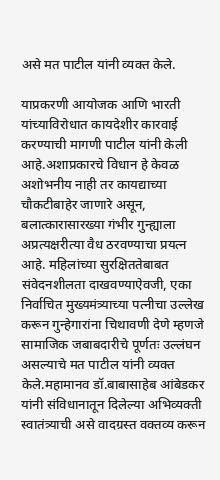असे मत पाटील यांनी व्यक्त केले.

याप्रकरणी आयोजक आणि भारती यांच्याविरोधात कायदेशीर कारवाई करण्याची मागणी पाटील यांनी केली आहे.अशाप्रकारचे विधान हे केवळ अशोभनीय नाही तर कायद्याच्या चौकटीबाहेर जाणारे असून, बलात्कारासारख्या गंभीर गुन्ह्याला अप्रत्यक्षरीत्या वैध ठरवण्याचा प्रयत्न आहे. महिलांच्या सुरक्षिततेबाबत संवेदनशीलता दाखवण्याऐवजी, एका निर्वाचित मुख्यमंत्र्याच्या पत्नीचा उल्लेख करून गुन्हेगारांना चिथावणी देणे म्हणजे सामाजिक जबाबदारीचे पूर्णतः उल्लंघन असल्याचे मत पाटील यांनी व्यक्त केले.महामानव डॉ.बाबासाहेब आंबेडकर यांनी संविधानातून दिलेल्या अभिव्यक्ती स्वातंत्र्याची असे वादग्रस्त वक्तव्य करून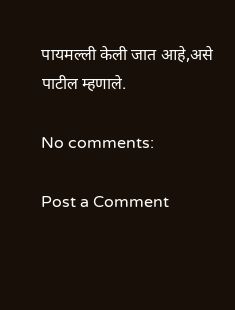पायमल्ली केली जात आहे,असे पाटील म्हणाले.

No comments:

Post a Comment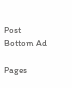Post Bottom Ad

Pages